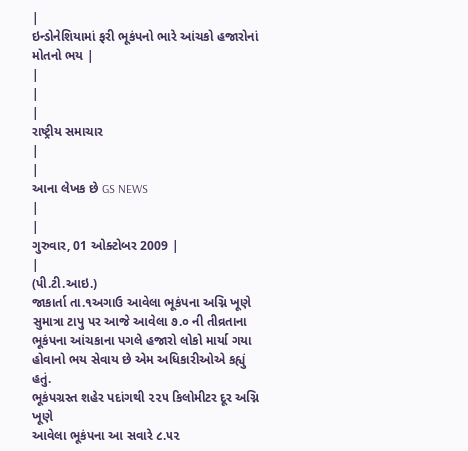|
ઇન્ડોનેશિયામાં ફરી ભૂકંપનો ભારે આંચકો હજારોનાં મોતનો ભય |
|
|
|
રાષ્ટ્રીય સમાચાર
|
|
આના લેખક છે GS NEWS
|
|
ગુરુવાર, 01 ઓક્ટોબર 2009 |
|
(પી.ટી.આઇ.)
જાકાર્તા તા.૧અગાઉ આવેલા ભૂકંપના અગ્નિ ખૂણે સુમાત્રા ટાપુ પર આજે આવેલા ૭.૦ ની તીવ્રતાના ભૂકંપના આંચકાના પગલે હજારો લોકો માર્યા ગયા હોવાનો ભય સેવાય છે એમ અધિકારીઓએ કહ્યું હતું.
ભૂકંપગ્રસ્ત શહેર પદાંગથી ૨૨૫ કિલોમીટર દૂર અગ્નિ ખૂણે
આવેલા ભૂકંપના આ સવારે ૮.૫૨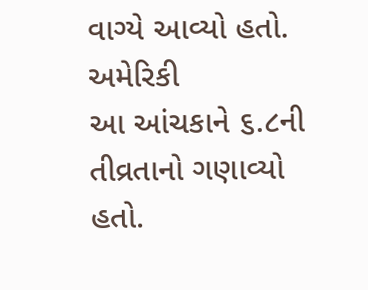વાગ્યે આવ્યો હતો. અમેરિકી
આ આંચકાને ૬.૮ની તીવ્રતાનો ગણાવ્યો હતો.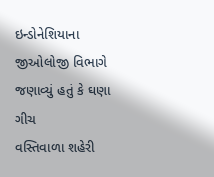ઇન્ડોનેશિયાના જીઓલોજી વિભાગે જણાવ્યું હતું કે ઘણા ગીચ
વસ્તિવાળા શહેરી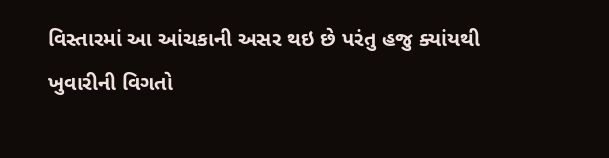વિસ્તારમાં આ આંચકાની અસર થઇ છે પરંતુ હજુ ક્યાંયથી
ખુવારીની વિગતો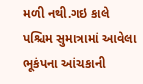મળી નથી.ગઇ કાલે પશ્ચિમ સુમાત્રામાં આવેલા ભૂકંપના આંચકાની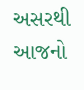અસરથી આજનો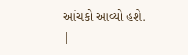આંચકો આવ્યો હશે.
|